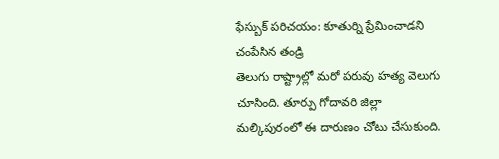ఫేస్బుక్ పరిచయం: కూతుర్ని ప్రేమించాడని చంపేసిన తండ్రి
తెలుగు రాష్ట్రాల్లో మరో పరువు హత్య వెలుగు చూసింది. తూర్పు గోదావరి జిల్లా మల్కిపురంలో ఈ దారుణం చోటు చేసుకుంది.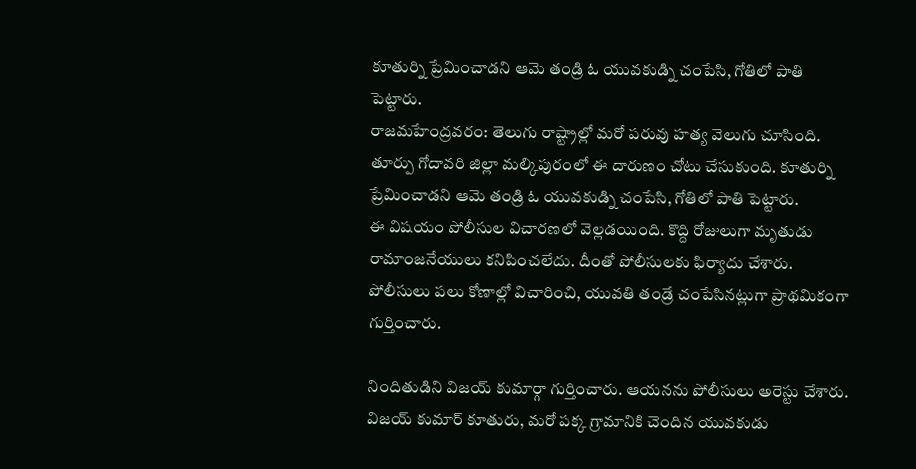కూతుర్ని ప్రేమించాడని ఆమె తండ్రి ఓ యువకుడ్ని చంపేసి, గోతిలో పాతి పెట్టారు.
రాజమహేంద్రవరం: తెలుగు రాష్ట్రాల్లో మరో పరువు హత్య వెలుగు చూసింది. తూర్పు గోదావరి జిల్లా మల్కిపురంలో ఈ దారుణం చోటు చేసుకుంది. కూతుర్ని ప్రేమించాడని ఆమె తండ్రి ఓ యువకుడ్ని చంపేసి, గోతిలో పాతి పెట్టారు.
ఈ విషయం పోలీసుల విచారణలో వెల్లడయింది. కొద్ది రోజులుగా మృతుడు రామాంజనేయులు కనిపించలేదు. దీంతో పోలీసులకు ఫిర్యాదు చేశారు. పోలీసులు పలు కోణాల్లో విచారించి, యువతి తండ్రే చంపేసినట్లుగా ప్రాథమికంగా గుర్తించారు.

నిందితుడిని విజయ్ కుమార్గా గుర్తించారు. ఆయనను పోలీసులు అరెస్టు చేశారు. విజయ్ కుమార్ కూతురు, మరో పక్క గ్రామానికి చెందిన యువకుడు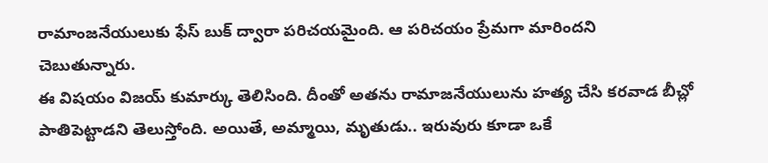రామాంజనేయులుకు ఫేస్ బుక్ ద్వారా పరిచయమైంది. ఆ పరిచయం ప్రేమగా మారిందని చెబుతున్నారు.
ఈ విషయం విజయ్ కుమార్కు తెలిసింది. దీంతో అతను రామాజనేయులును హత్య చేసి కరవాడ బీచ్లో పాతిపెట్టాడని తెలుస్తోంది. అయితే, అమ్మాయి, మృతుడు.. ఇరువురు కూడా ఒకే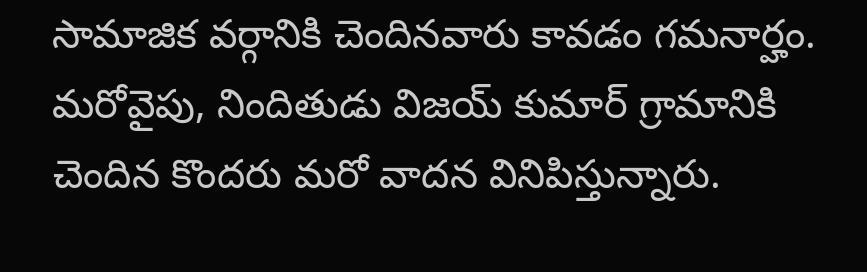సామాజిక వర్గానికి చెందినవారు కావడం గమనార్హం.
మరోవైపు, నిందితుడు విజయ్ కుమార్ గ్రామానికి చెందిన కొందరు మరో వాదన వినిపిస్తున్నారు.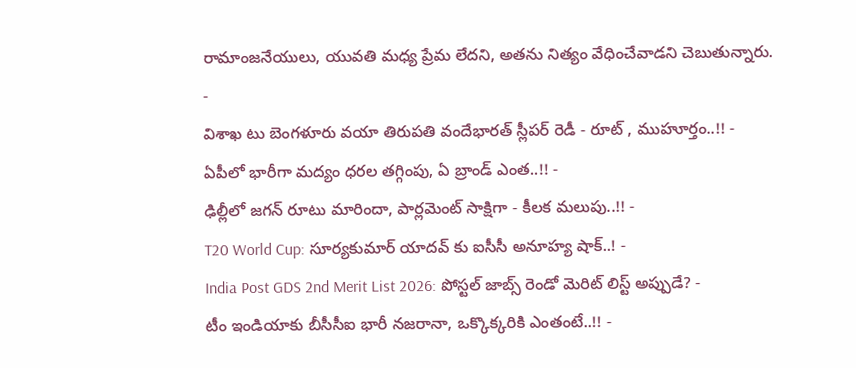రామాంజనేయులు, యువతి మధ్య ప్రేమ లేదని, అతను నిత్యం వేధించేవాడని చెబుతున్నారు.
-
విశాఖ టు బెంగళూరు వయా తిరుపతి వందేభారత్ స్లీపర్ రెడీ - రూట్ , ముహూర్తం..!! -
ఏపీలో భారీగా మద్యం ధరల తగ్గింపు, ఏ బ్రాండ్ ఎంత..!! -
ఢిల్లీలో జగన్ రూటు మారిందా, పార్లమెంట్ సాక్షిగా - కీలక మలుపు..!! -
T20 World Cup: సూర్యకుమార్ యాదవ్ కు ఐసీసీ అనూహ్య షాక్..! -
India Post GDS 2nd Merit List 2026: పోస్టల్ జాబ్స్ రెండో మెరిట్ లిస్ట్ అప్పుడే? -
టీం ఇండియాకు బీసీసీఐ భారీ నజరానా, ఒక్కొక్కరికి ఎంతంటే..!! -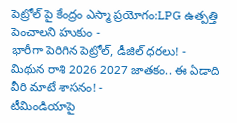పెట్రోల్ పై కేంద్రం ఎస్మా ప్రయోగం:LPG ఉత్పత్తి పెంచాలని హుకుం -
భారీగా పెరిగిన పెట్రోల్, డీజిల్ ధరలు! -
మిథున రాశి 2026 2027 జాతకం.. ఈ ఏడాది వీరి మాటే శాసనం! -
టీమిండియాపై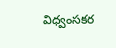విధ్వంసకర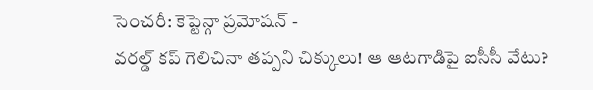సెంచరీ: కెప్టెన్గా ప్రమోషన్ -
వరల్డ్ కప్ గెలిచినా తప్పని చిక్కులు! ఆ ఆటగాడిపై ఐసీసీ వేటు?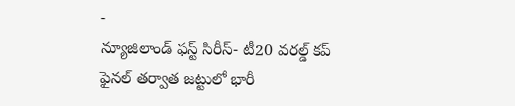-
న్యూజిలాండ్ ఫస్ట్ సిరీస్- టీ20 వరల్డ్ కప్ ఫైనల్ తర్వాత జట్టులో భారీ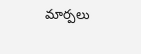మార్పలు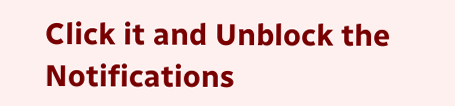Click it and Unblock the Notifications